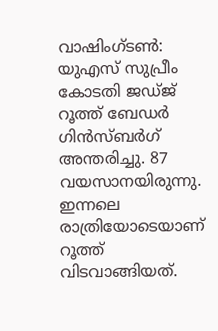വാഷിംഗ്ടൺ: യുഎസ് സുപ്രീം കോടതി ജഡ്ജ് റൂത്ത് ബേഡർ ഗിൻസ്ബർഗ് അന്തരിച്ചു. 87 വയസാനയിരുന്നു. ഇന്നലെ രാത്രിയോടെയാണ് റൂത്ത് വിടവാങ്ങിയത്.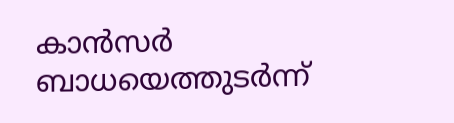കാൻസർ ബാധയെത്തുടർന്ന്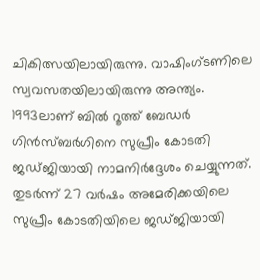ചികിത്സയിലായിരുന്നു. വാഷിംഗ്ടണിലെ സ്വവസതയിലായിരുന്നു അന്ത്യം.
1993ലാണ് ബിൽ റൂത്ത് ബേഡർ ഗിൻസ്ബർഗിനെ സുപ്രീം കോടതി ജഡ്ജിയായി നാമനിർദ്ദേശം ചെയ്യുന്നത്. തുടർന്ന് 27 വർഷം അമേരിക്കയിലെ സുപ്രീം കോടതിയിലെ ജഡ്ജിയായി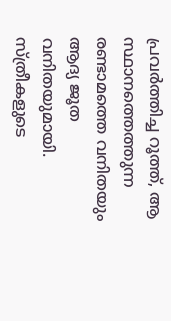പ്രവർത്തിച്ച റൂത്ത്, ആ സ്ഥാനത്തെത്തുന്ന രണ്ടാമത്തെ വനിതയും ആദ്യ ജൂത വനിതയുമായി.
സ്ത്രീകളുടെ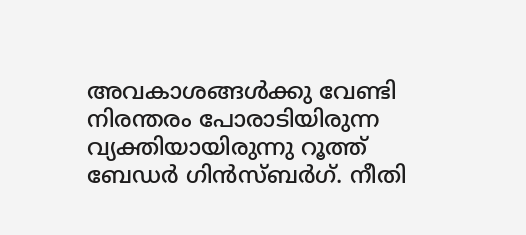അവകാശങ്ങൾക്കു വേണ്ടി നിരന്തരം പോരാടിയിരുന്ന വ്യക്തിയായിരുന്നു റൂത്ത് ബേഡർ ഗിൻസ്ബർഗ്. നീതി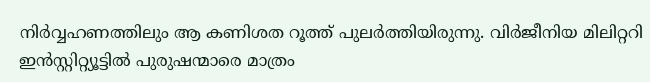നിർവ്വഹണത്തിലും ആ കണിശത റൂത്ത് പുലർത്തിയിരുന്നു. വിർജീനിയ മിലിറ്ററി ഇൻസ്റ്റിറ്റ്യൂട്ടിൽ പുരുഷന്മാരെ മാത്രം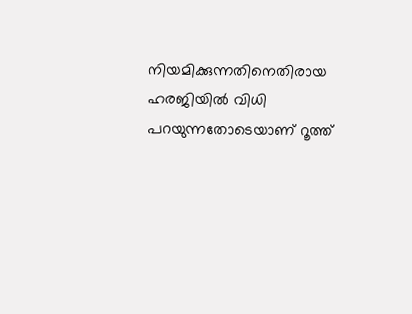നിയമിക്കുന്നതിനെതിരായ ഹരജിയിൽ വിധി പറയുന്നതോടെയാണ് റൂത്ത്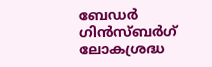ബേഡർ ഗിൻസ്ബർഗ് ലോകശ്രദ്ധ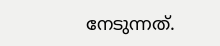നേടുന്നത്.